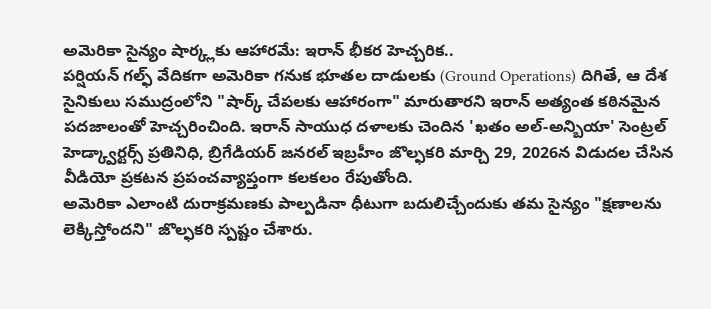అమెరికా సైన్యం షార్క్లకు ఆహారమే: ఇరాన్ భీకర హెచ్చరిక..
పర్షియన్ గల్ఫ్ వేదికగా అమెరికా గనుక భూతల దాడులకు (Ground Operations) దిగితే, ఆ దేశ సైనికులు సముద్రంలోని "షార్క్ చేపలకు ఆహారంగా" మారుతారని ఇరాన్ అత్యంత కఠినమైన పదజాలంతో హెచ్చరించింది. ఇరాన్ సాయుధ దళాలకు చెందిన 'ఖతం అల్-అన్బియా' సెంట్రల్ హెడ్క్వార్టర్స్ ప్రతినిధి, బ్రిగేడియర్ జనరల్ ఇబ్రహీం జొల్ఫకరి మార్చి 29, 2026న విడుదల చేసిన వీడియో ప్రకటన ప్రపంచవ్యాప్తంగా కలకలం రేపుతోంది.
అమెరికా ఎలాంటి దురాక్రమణకు పాల్పడినా ధీటుగా బదులిచ్చేందుకు తమ సైన్యం "క్షణాలను లెక్కిస్తోందని" జొల్ఫకరి స్పష్టం చేశారు.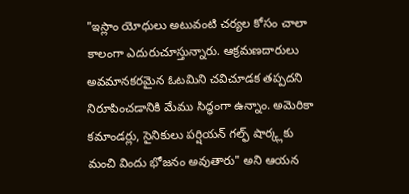"ఇస్లాం యోధులు అటువంటి చర్యల కోసం చాలా కాలంగా ఎదురుచూస్తున్నారు. ఆక్రమణదారులు అవమానకరమైన ఓటమిని చవిచూడక తప్పదని నిరూపించడానికి మేము సిద్ధంగా ఉన్నాం. అమెరికా కమాండర్లు, సైనికులు పర్షియన్ గల్ఫ్ షార్క్లకు మంచి విందు భోజనం అవుతారు" అని ఆయన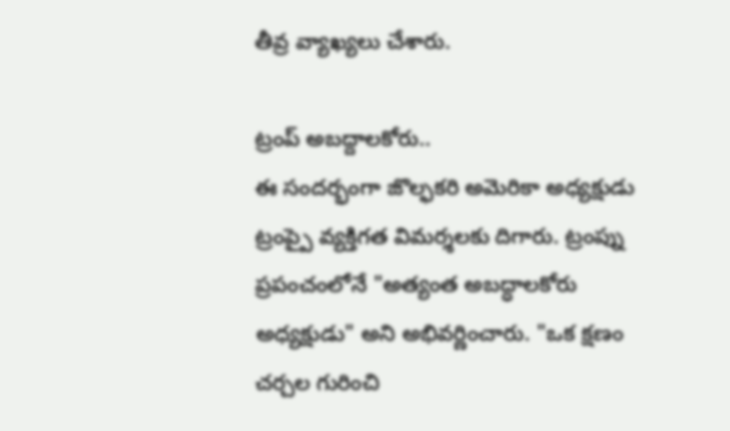తీవ్ర వ్యాఖ్యలు చేశారు.

ట్రంప్ అబద్దాలకోరు..
ఈ సందర్భంగా జొల్ఫకరి అమెరికా అధ్యక్షుడు ట్రంప్పై వ్యక్తిగత విమర్శలకు దిగారు. ట్రంప్ను ప్రపంచంలోనే "అత్యంత అబద్ధాలకోరు అధ్యక్షుడు" అని అభివర్ణించారు. "ఒక క్షణం చర్చల గురించి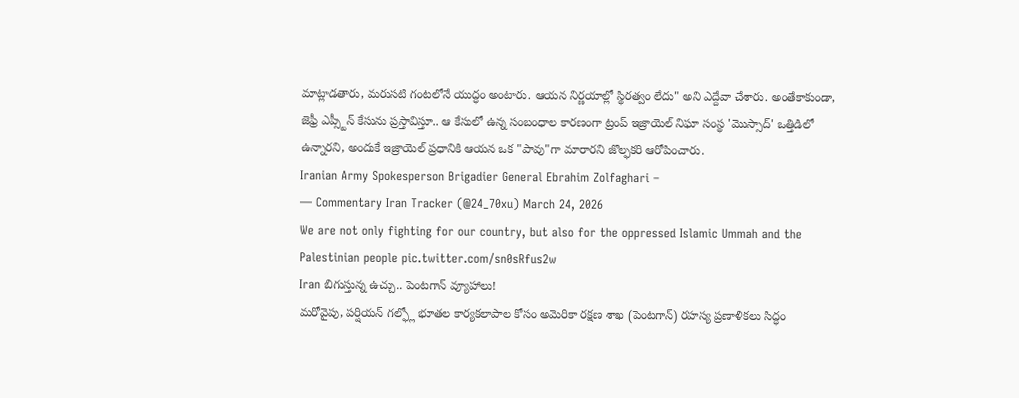మాట్లాడతారు, మరుసటి గంటలోనే యుద్ధం అంటారు. ఆయన నిర్ణయాల్లో స్థిరత్వం లేదు" అని ఎద్దేవా చేశారు. అంతేకాకుండా, జెఫ్రీ ఎప్స్టీన్ కేసును ప్రస్తావిస్తూ.. ఆ కేసులో ఉన్న సంబంధాల కారణంగా ట్రంప్ ఇజ్రాయెల్ నిఘా సంస్థ 'మొస్సాద్' ఒత్తిడిలో ఉన్నారని, అందుకే ఇజ్రాయెల్ ప్రధానికి ఆయన ఒక "పావు"గా మారారని జొల్ఫకరి ఆరోపించారు.
Iranian Army Spokesperson Brigadier General Ebrahim Zolfaghari –
— Commentary Iran Tracker (@24_70xu) March 24, 2026
We are not only fighting for our country, but also for the oppressed Islamic Ummah and the Palestinian people pic.twitter.com/sn0sRfus2w
Iran బిగుస్తున్న ఉచ్చు.. పెంటగాన్ వ్యూహాలు!
మరోవైపు, పర్షియన్ గల్ఫ్లో భూతల కార్యకలాపాల కోసం అమెరికా రక్షణ శాఖ (పెంటగాన్) రహస్య ప్రణాళికలు సిద్ధం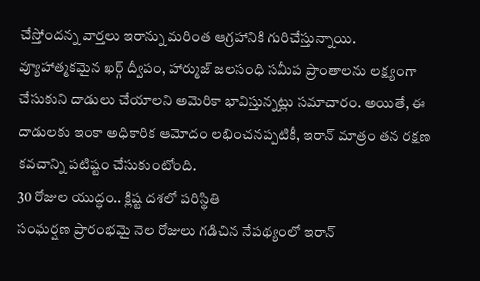చేస్తోందన్న వార్తలు ఇరాన్ను మరింత ఆగ్రహానికి గురిచేస్తున్నాయి. వ్యూహాత్మకమైన ఖర్గ్ ద్వీపం, హార్ముజ్ జలసంధి సమీప ప్రాంతాలను లక్ష్యంగా చేసుకుని దాడులు చేయాలని అమెరికా భావిస్తున్నట్లు సమాచారం. అయితే, ఈ దాడులకు ఇంకా అధికారిక ఆమోదం లభించనప్పటికీ, ఇరాన్ మాత్రం తన రక్షణ కవచాన్ని పటిష్టం చేసుకుంటోంది.
30 రోజుల యుద్ధం.. క్లిష్ట దశలో పరిస్థితి
సంఘర్షణ ప్రారంభమై నెల రోజులు గడిచిన నేపథ్యంలో ఇరాన్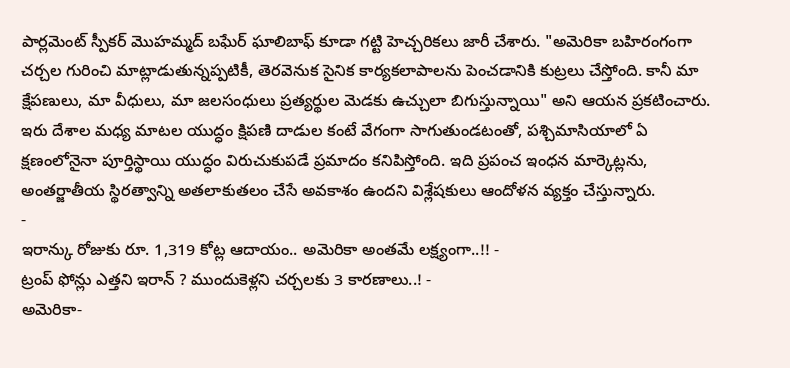పార్లమెంట్ స్పీకర్ మొహమ్మద్ బఘేర్ ఘాలిబాఫ్ కూడా గట్టి హెచ్చరికలు జారీ చేశారు. "అమెరికా బహిరంగంగా చర్చల గురించి మాట్లాడుతున్నప్పటికీ, తెరవెనుక సైనిక కార్యకలాపాలను పెంచడానికి కుట్రలు చేస్తోంది. కానీ మా క్షేపణులు, మా వీధులు, మా జలసంధులు ప్రత్యర్థుల మెడకు ఉచ్చులా బిగుస్తున్నాయి" అని ఆయన ప్రకటించారు.
ఇరు దేశాల మధ్య మాటల యుద్ధం క్షిపణి దాడుల కంటే వేగంగా సాగుతుండటంతో, పశ్చిమాసియాలో ఏ క్షణంలోనైనా పూర్తిస్థాయి యుద్ధం విరుచుకుపడే ప్రమాదం కనిపిస్తోంది. ఇది ప్రపంచ ఇంధన మార్కెట్లను, అంతర్జాతీయ స్థిరత్వాన్ని అతలాకుతలం చేసే అవకాశం ఉందని విశ్లేషకులు ఆందోళన వ్యక్తం చేస్తున్నారు.
-
ఇరాన్కు రోజుకు రూ. 1,319 కోట్ల ఆదాయం.. అమెరికా అంతమే లక్ష్యంగా..!! -
ట్రంప్ ఫోన్లు ఎత్తని ఇరాన్ ? ముందుకెళ్లని చర్చలకు 3 కారణాలు..! -
అమెరికా-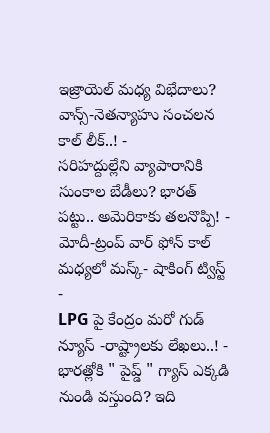ఇజ్రాయెల్ మధ్య విభేదాలు? వాన్స్-నెతన్యాహు సంచలన కాల్ లీక్..! -
సరిహద్దుల్లేని వ్యాపారానికి సుంకాల బేడీలు? భారత్ పట్టు.. అమెరికాకు తలనొప్పి! -
మోదీ-ట్రంప్ వార్ ఫోన్ కాల్ మధ్యలో మస్క్- షాకింగ్ ట్విస్ట్ -
LPG పై కేంద్రం మరో గుడ్ న్యూస్ -రాష్ట్రాలకు లేఖలు..! -
భారత్లోకి " పైప్డ్ " గ్యాస్ ఎక్కడి నుండి వస్తుంది? ఇది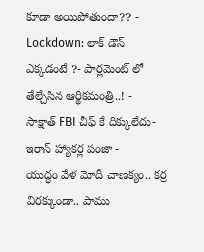కూడా అయిపోతుందా?? -
Lockdown: లాక్ డౌన్ ఎక్కడంటే ?- పార్లమెంట్ లో తేల్చేసిన ఆర్థికమంత్రి..! -
సాక్షాత్ FBI చీఫ్ కే దిక్కులేదు- ఇరాన్ హ్యాకర్ల పంజా -
యుద్ధం వేళ మోదీ చాణక్యం.. కర్ర విరక్కుండా.. పాము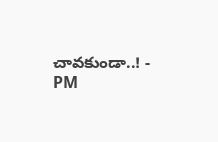చావకుండా..! -
PM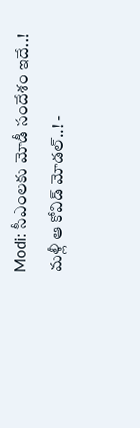Modi: సీఎంలకు మోడీ సందేశం ఇదే..! మళ్లీ ఆ కోవిడ్ మోడల్..! -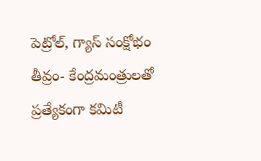పెట్రోల్, గ్యాస్ సంక్షోభం తీవ్రం- కేంద్రమంత్రులతో ప్రత్యేకంగా కమిటీ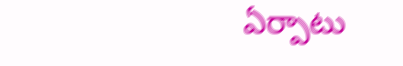ఏర్పాటు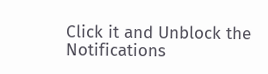Click it and Unblock the Notifications